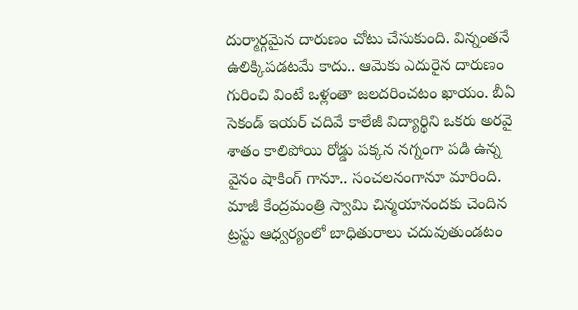దుర్మార్గమైన దారుణం చోటు చేసుకుంది. విన్నంతనే ఉలిక్కిపడటమే కాదు.. ఆమెకు ఎదురైన దారుణం గురించి వింటే ఒళ్లంతా జలదరించటం ఖాయం. బీఏ సెకండ్ ఇయర్ చదివే కాలేజీ విద్యార్థిని ఒకరు అరవై శాతం కాలిపోయి రోడ్డు పక్కన నగ్నంగా పడి ఉన్న వైనం షాకింగ్ గానూ.. సంచలనంగానూ మారింది. మాజీ కేంద్రమంత్రి స్వామి చిన్మయానందకు చెందిన ట్రస్టు ఆధ్వర్యంలో బాధితురాలు చదువుతుండటం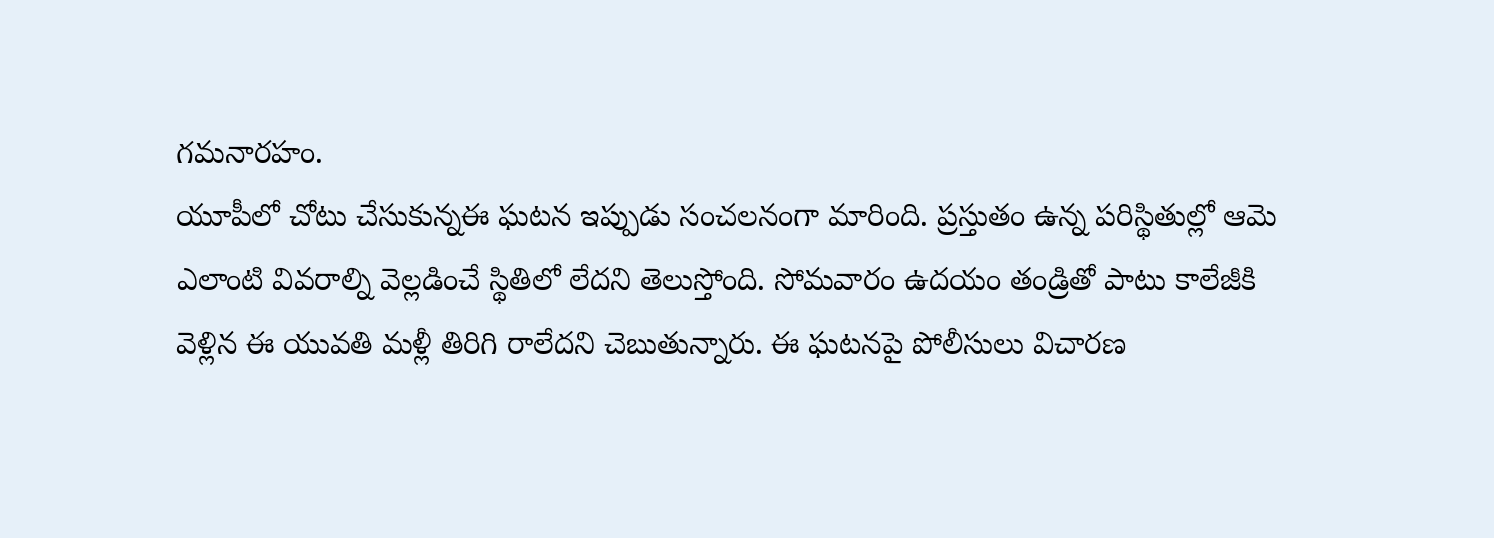గమనారహం.
యూపీలో చోటు చేసుకున్నఈ ఘటన ఇప్పుడు సంచలనంగా మారింది. ప్రస్తుతం ఉన్న పరిస్థితుల్లో ఆమె ఎలాంటి వివరాల్ని వెల్లడించే స్థితిలో లేదని తెలుస్తోంది. సోమవారం ఉదయం తండ్రితో పాటు కాలేజీకి వెళ్లిన ఈ యువతి మళ్లీ తిరిగి రాలేదని చెబుతున్నారు. ఈ ఘటనపై పోలీసులు విచారణ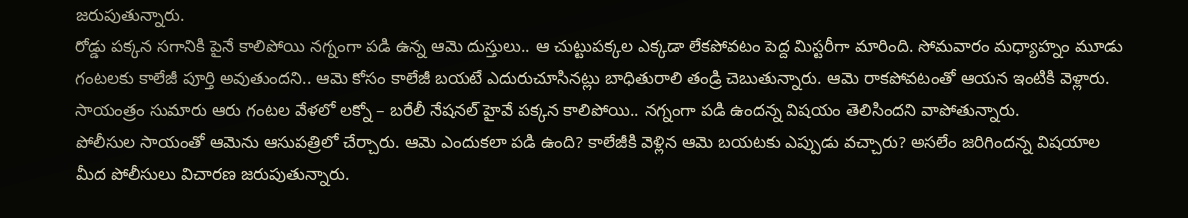జరుపుతున్నారు.
రోడ్డు పక్కన సగానికి పైనే కాలిపోయి నగ్నంగా పడి ఉన్న ఆమె దుస్తులు.. ఆ చుట్టుపక్కల ఎక్కడా లేకపోవటం పెద్ద మిస్టరీగా మారింది. సోమవారం మధ్యాహ్నం మూడు గంటలకు కాలేజీ పూర్తి అవుతుందని.. ఆమె కోసం కాలేజీ బయటే ఎదురుచూసినట్లు బాధితురాలి తండ్రి చెబుతున్నారు. ఆమె రాకపోవటంతో ఆయన ఇంటికి వెళ్లారు. సాయంత్రం సుమారు ఆరు గంటల వేళలో లక్నో – బరేలీ నేషనల్ హైవే పక్కన కాలిపోయి.. నగ్నంగా పడి ఉందన్న విషయం తెలిసిందని వాపోతున్నారు.
పోలీసుల సాయంతో ఆమెను ఆసుపత్రిలో చేర్చారు. ఆమె ఎందుకలా పడి ఉంది? కాలేజీకి వెళ్లిన ఆమె బయటకు ఎప్పుడు వచ్చారు? అసలేం జరిగిందన్న విషయాల మీద పోలీసులు విచారణ జరుపుతున్నారు.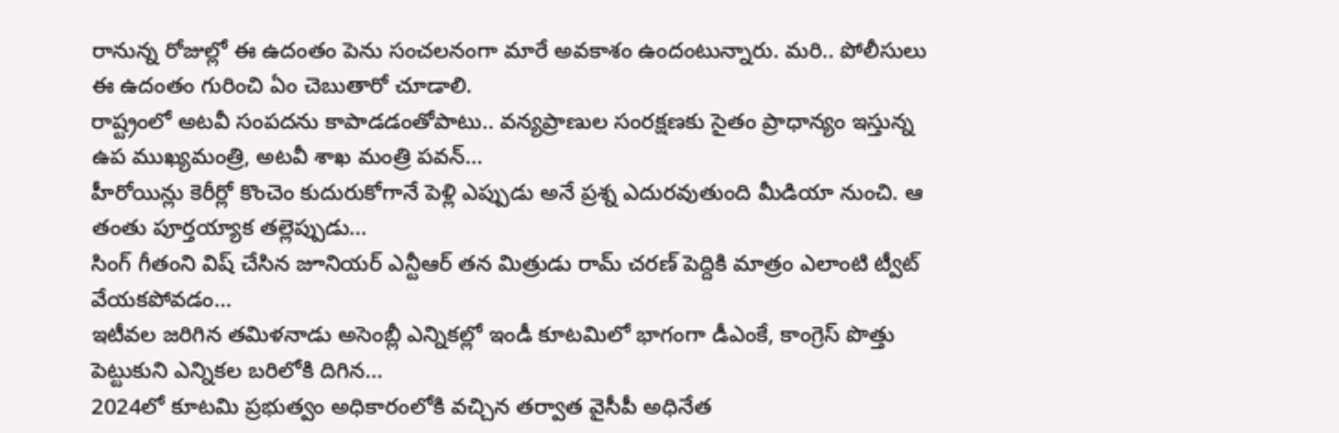రానున్న రోజుల్లో ఈ ఉదంతం పెను సంచలనంగా మారే అవకాశం ఉందంటున్నారు. మరి.. పోలీసులు ఈ ఉదంతం గురించి ఏం చెబుతారో చూడాలి.
రాష్ట్రంలో అటవీ సంపదను కాపాడడంతోపాటు.. వన్యప్రాణుల సంరక్షణకు సైతం ప్రాధాన్యం ఇస్తున్న ఉప ముఖ్యమంత్రి, అటవీ శాఖ మంత్రి పవన్…
హీరోయిన్లు కెరీర్లో కొంచెం కుదురుకోగానే పెళ్లి ఎప్పుడు అనే ప్రశ్న ఎదురవుతుంది మీడియా నుంచి. ఆ తంతు పూర్తయ్యాక తల్లెప్పుడు…
సింగ్ గీతంని విష్ చేసిన జూనియర్ ఎన్టీఆర్ తన మిత్రుడు రామ్ చరణ్ పెద్దికి మాత్రం ఎలాంటి ట్వీట్ వేయకపోవడం…
ఇటీవల జరిగిన తమిళనాడు అసెంబ్లీ ఎన్నికల్లో ఇండీ కూటమిలో భాగంగా డీఎంకే, కాంగ్రెస్ పొత్తు పెట్టుకుని ఎన్నికల బరిలోకి దిగిన…
2024లో కూటమి ప్రభుత్వం అధికారంలోకి వచ్చిన తర్వాత వైసీపీ అధినేత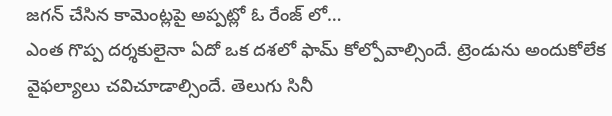జగన్ చేసిన కామెంట్లపై అప్పట్లో ఓ రేంజ్ లో…
ఎంత గొప్ప దర్శకులైనా ఏదో ఒక దశలో ఫామ్ కోల్పోవాల్సిందే. ట్రెండును అందుకోలేక వైఫల్యాలు చవిచూడాల్సిందే. తెలుగు సినీ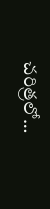చరిత్రలో…